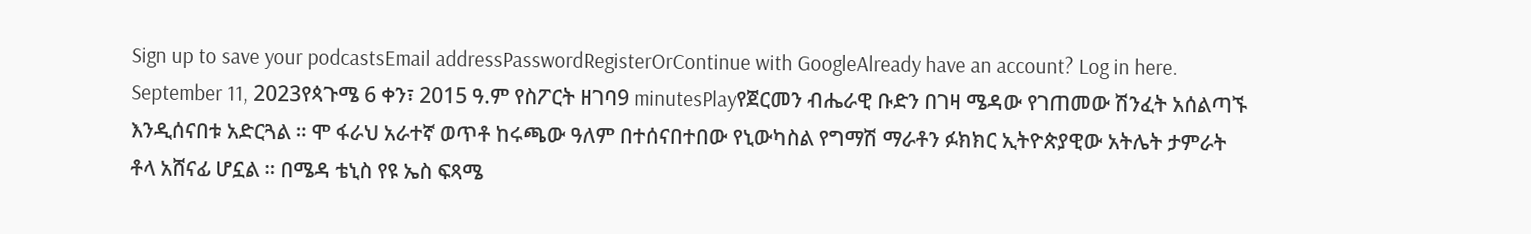Sign up to save your podcastsEmail addressPasswordRegisterOrContinue with GoogleAlready have an account? Log in here.
September 11, 2023የጳጉሜ 6 ቀን፣ 2015 ዓ.ም የስፖርት ዘገባ9 minutesPlayየጀርመን ብሔራዊ ቡድን በገዛ ሜዳው የገጠመው ሽንፈት አሰልጣኙ እንዲሰናበቱ አድርጓል ። ሞ ፋራህ አራተኛ ወጥቶ ከሩጫው ዓለም በተሰናበተበው የኒውካስል የግማሽ ማራቶን ፉክክር ኢትዮጵያዊው አትሌት ታምራት ቶላ አሸናፊ ሆኗል ። በሜዳ ቴኒስ የዩ ኤስ ፍጻሜ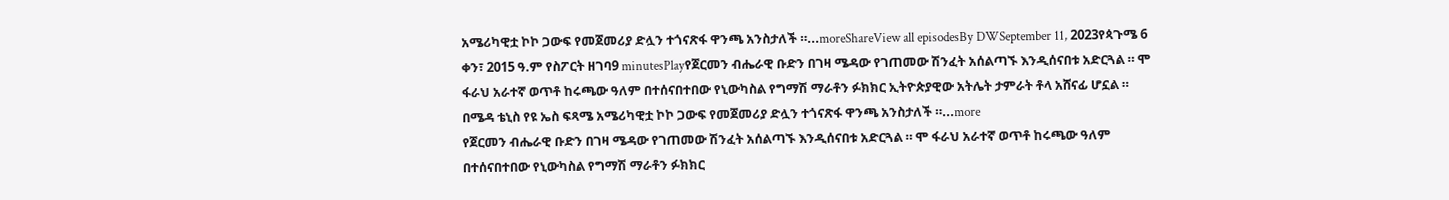አሜሪካዊቷ ኮኮ ጋውፍ የመጀመሪያ ድሏን ተጎናጽፋ ዋንጫ አንስታለች ።...moreShareView all episodesBy DWSeptember 11, 2023የጳጉሜ 6 ቀን፣ 2015 ዓ.ም የስፖርት ዘገባ9 minutesPlayየጀርመን ብሔራዊ ቡድን በገዛ ሜዳው የገጠመው ሽንፈት አሰልጣኙ እንዲሰናበቱ አድርጓል ። ሞ ፋራህ አራተኛ ወጥቶ ከሩጫው ዓለም በተሰናበተበው የኒውካስል የግማሽ ማራቶን ፉክክር ኢትዮጵያዊው አትሌት ታምራት ቶላ አሸናፊ ሆኗል ። በሜዳ ቴኒስ የዩ ኤስ ፍጻሜ አሜሪካዊቷ ኮኮ ጋውፍ የመጀመሪያ ድሏን ተጎናጽፋ ዋንጫ አንስታለች ።...more
የጀርመን ብሔራዊ ቡድን በገዛ ሜዳው የገጠመው ሽንፈት አሰልጣኙ እንዲሰናበቱ አድርጓል ። ሞ ፋራህ አራተኛ ወጥቶ ከሩጫው ዓለም በተሰናበተበው የኒውካስል የግማሽ ማራቶን ፉክክር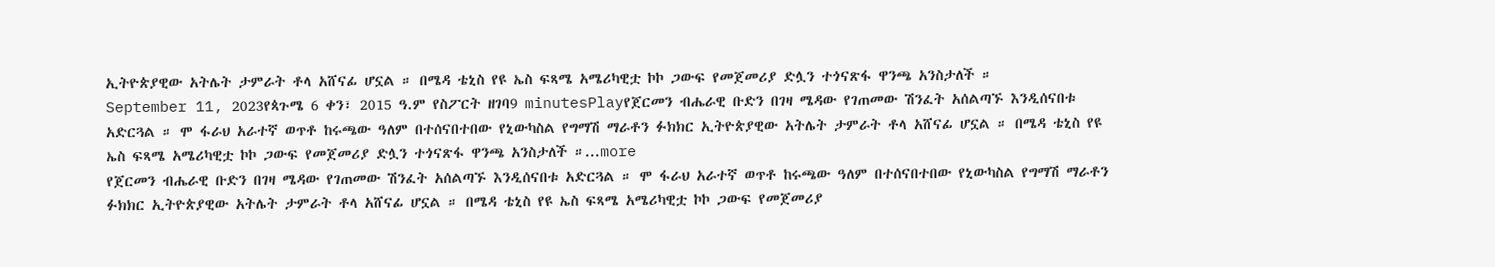ኢትዮጵያዊው አትሌት ታምራት ቶላ አሸናፊ ሆኗል ። በሜዳ ቴኒስ የዩ ኤስ ፍጻሜ አሜሪካዊቷ ኮኮ ጋውፍ የመጀመሪያ ድሏን ተጎናጽፋ ዋንጫ አንስታለች ።
September 11, 2023የጳጉሜ 6 ቀን፣ 2015 ዓ.ም የስፖርት ዘገባ9 minutesPlayየጀርመን ብሔራዊ ቡድን በገዛ ሜዳው የገጠመው ሽንፈት አሰልጣኙ እንዲሰናበቱ አድርጓል ። ሞ ፋራህ አራተኛ ወጥቶ ከሩጫው ዓለም በተሰናበተበው የኒውካስል የግማሽ ማራቶን ፉክክር ኢትዮጵያዊው አትሌት ታምራት ቶላ አሸናፊ ሆኗል ። በሜዳ ቴኒስ የዩ ኤስ ፍጻሜ አሜሪካዊቷ ኮኮ ጋውፍ የመጀመሪያ ድሏን ተጎናጽፋ ዋንጫ አንስታለች ።...more
የጀርመን ብሔራዊ ቡድን በገዛ ሜዳው የገጠመው ሽንፈት አሰልጣኙ እንዲሰናበቱ አድርጓል ። ሞ ፋራህ አራተኛ ወጥቶ ከሩጫው ዓለም በተሰናበተበው የኒውካስል የግማሽ ማራቶን ፉክክር ኢትዮጵያዊው አትሌት ታምራት ቶላ አሸናፊ ሆኗል ። በሜዳ ቴኒስ የዩ ኤስ ፍጻሜ አሜሪካዊቷ ኮኮ ጋውፍ የመጀመሪያ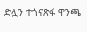ድሏን ተጎናጽፋ ዋንጫ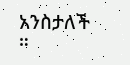አንስታለች ።